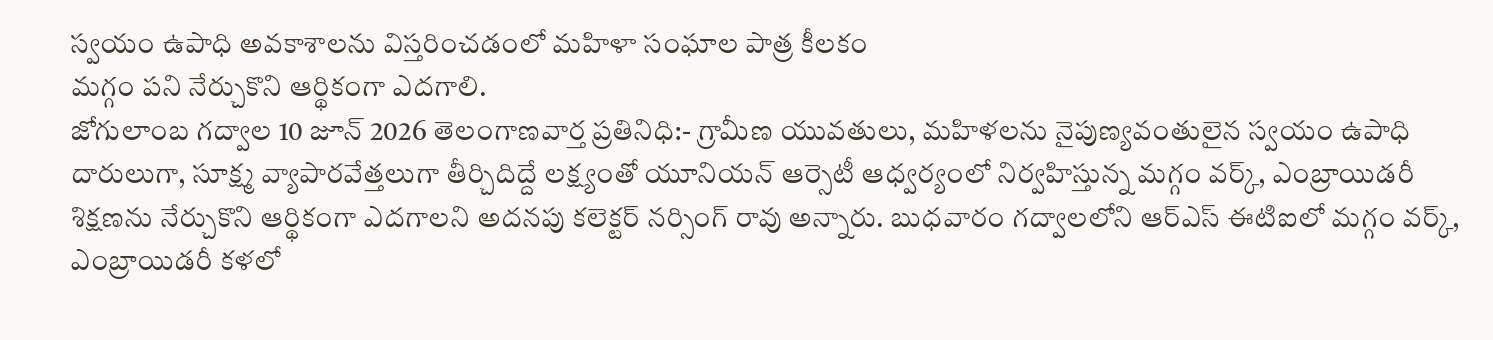స్వయం ఉపాధి అవకాశాలను విస్తరించడంలో మహిళా సంఘాల పాత్ర కీలకం
మగ్గం పని నేర్చుకొని ఆర్థికంగా ఎదగాలి.
జోగులాంబ గద్వాల 10 జూన్ 2026 తెలంగాణవార్త ప్రతినిధి:- గ్రామీణ యువతులు, మహిళలను నైపుణ్యవంతులైన స్వయం ఉపాధి దారులుగా, సూక్ష్మ వ్యాపారవేత్తలుగా తీర్చిదిద్దే లక్ష్యంతో యూనియన్ ఆర్సెటీ ఆధ్వర్యంలో నిర్వహిస్తున్న మగ్గం వర్క్, ఎంబ్రాయిడరీ శిక్షణను నేర్చుకొని ఆర్థికంగా ఎదగాలని అదనపు కలెక్టర్ నర్సింగ్ రావు అన్నారు. బుధవారం గద్వాలలోని ఆర్ఎస్ ఈటిఐలో మగ్గం వర్క్, ఎంబ్రాయిడరీ కళలో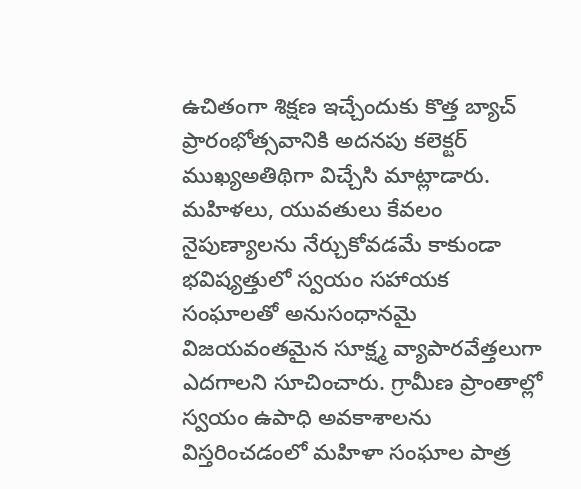ఉచితంగా శిక్షణ ఇచ్చేందుకు కొత్త బ్యాచ్ ప్రారంభోత్సవానికి అదనపు కలెక్టర్ ముఖ్యఅతిథిగా విచ్చేసి మాట్లాడారు. మహిళలు, యువతులు కేవలం నైపుణ్యాలను నేర్చుకోవడమే కాకుండా భవిష్యత్తులో స్వయం సహాయక సంఘాలతో అనుసంధానమై విజయవంతమైన సూక్ష్మ వ్యాపారవేత్తలుగా ఎదగాలని సూచించారు. గ్రామీణ ప్రాంతాల్లో స్వయం ఉపాధి అవకాశాలను విస్తరించడంలో మహిళా సంఘాల పాత్ర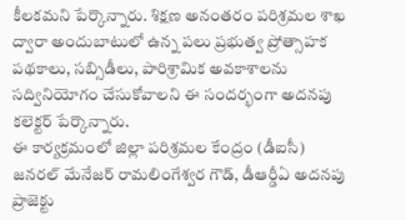కీలకమని పేర్కొన్నారు. శిక్షణ అనంతరం పరిశ్రమల శాఖ ద్వారా అందుబాటులో ఉన్న పలు ప్రభుత్వ ప్రోత్సాహక పథకాలు, సబ్సిడీలు, పారిశ్రామిక అవకాశాలను సద్వినియోగం చేసుకోవాలని ఈ సందర్భంగా అదనపు కలెక్టర్ పేర్కొన్నారు.
ఈ కార్యక్రమంలో జిల్లా పరిశ్రమల కేంద్రం (డీఐసీ) జనరల్ మేనేజర్ రామలింగేశ్వర గౌడ్, డీఆర్డీఏ అదనపు ప్రాజెక్టు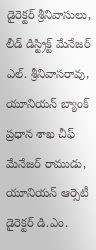డైరెక్టర్ శ్రీనివాసులు, లీడ్ డిస్ట్రిక్ట్ మేనేజర్ ఎల్. శ్రీనివాసరావు, యూనియన్ బ్యాంక్ ప్రధాన శాఖ చీఫ్ మేనేజర్ రాముడు, యూనియన్ ఆర్సెటీ డైరెక్టర్ డి.ఎం.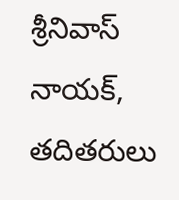శ్రీనివాస్ నాయక్, తదితరులు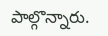పాల్గొన్నారు.